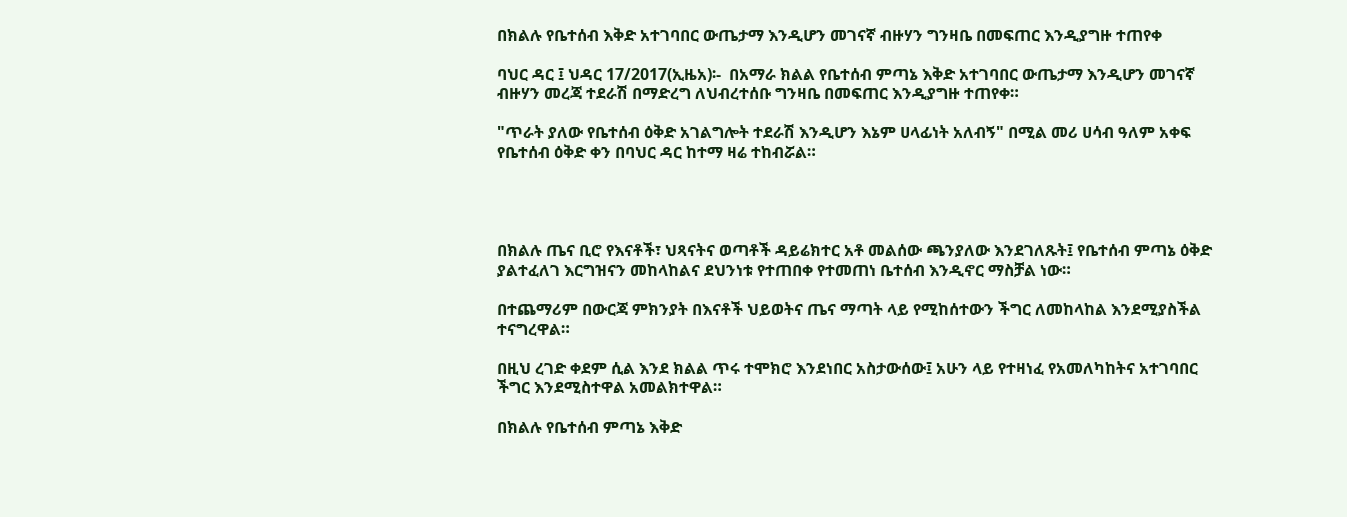በክልሉ የቤተሰብ እቅድ አተገባበር ውጤታማ እንዲሆን መገናኛ ብዙሃን ግንዛቤ በመፍጠር እንዲያግዙ ተጠየቀ

ባህር ዳር ፤ ህዳር 17/2017(ኢዜአ)፡-  በአማራ ክልል የቤተሰብ ምጣኔ እቅድ አተገባበር ውጤታማ እንዲሆን መገናኛ ብዙሃን መረጃ ተደራሽ በማድረግ ለህብረተሰቡ ግንዛቤ በመፍጠር እንዲያግዙ ተጠየቀ።

"ጥራት ያለው የቤተሰብ ዕቅድ አገልግሎት ተደራሽ እንዲሆን እኔም ሀላፊነት አለብኝ" በሚል መሪ ሀሳብ ዓለም አቀፍ የቤተሰብ ዕቅድ ቀን በባህር ዳር ከተማ ዛሬ ተከብሯል።




በክልሉ ጤና ቢሮ የእናቶች፣ ህጻናትና ወጣቶች ዳይሬክተር አቶ መልሰው ጫንያለው እንደገለጹት፤ የቤተሰብ ምጣኔ ዕቅድ ያልተፈለገ እርግዝናን መከላከልና ደህንነቱ የተጠበቀ የተመጠነ ቤተሰብ እንዲኖር ማስቻል ነው።

በተጨማሪም በውርጃ ምክንያት በእናቶች ህይወትና ጤና ማጣት ላይ የሚከሰተውን ችግር ለመከላከል እንደሚያስችል ተናግረዋል።

በዚህ ረገድ ቀደም ሲል እንደ ክልል ጥሩ ተሞክሮ እንደነበር አስታውሰው፤ አሁን ላይ የተዛነፈ የአመለካከትና አተገባበር ችግር እንደሚስተዋል አመልክተዋል።

በክልሉ የቤተሰብ ምጣኔ እቅድ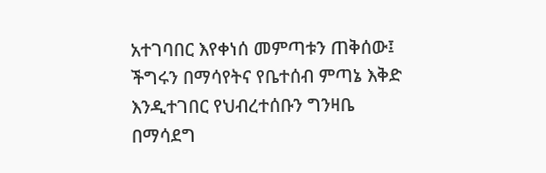አተገባበር እየቀነሰ መምጣቱን ጠቅሰው፤ ችግሩን በማሳየትና የቤተሰብ ምጣኔ እቅድ እንዲተገበር የህብረተሰቡን ግንዛቤ በማሳደግ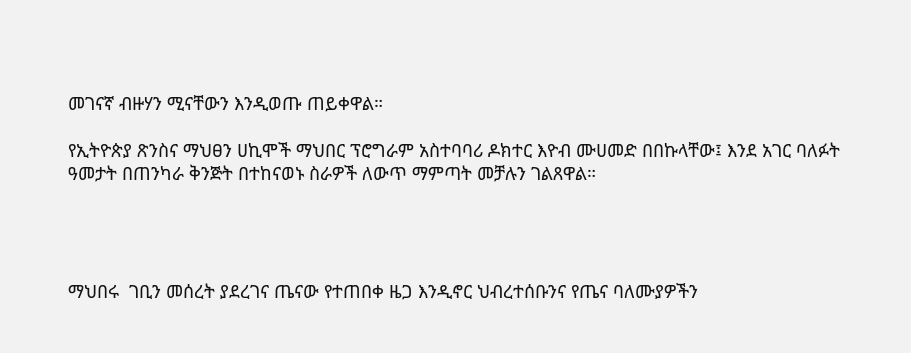መገናኛ ብዙሃን ሚናቸውን እንዲወጡ ጠይቀዋል።

የኢትዮጵያ ጽንስና ማህፀን ሀኪሞች ማህበር ፕሮግራም አስተባባሪ ዶክተር እዮብ ሙሀመድ በበኩላቸው፤ እንደ አገር ባለፉት ዓመታት በጠንካራ ቅንጅት በተከናወኑ ስራዎች ለውጥ ማምጣት መቻሉን ገልጸዋል።




ማህበሩ  ገቢን መሰረት ያደረገና ጤናው የተጠበቀ ዜጋ እንዲኖር ህብረተሰቡንና የጤና ባለሙያዎችን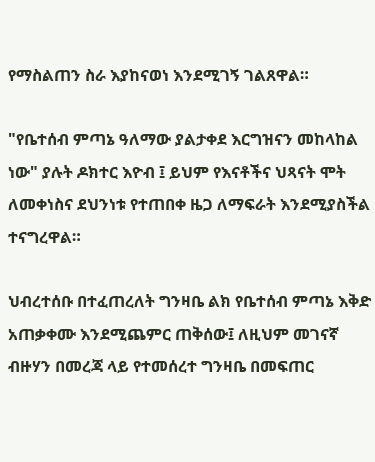የማስልጠን ስራ እያከናወነ እንደሚገኝ ገልጸዋል።

"የቤተሰብ ምጣኔ ዓለማው ያልታቀደ እርግዝናን መከላከል ነው" ያሉት ዶክተር እዮብ ፤ ይህም የእናቶችና ህጻናት ሞት ለመቀነስና ደህንነቱ የተጠበቀ ዜጋ ለማፍራት እንደሚያስችል ተናግረዋል።

ህብረተሰቡ በተፈጠረለት ግንዛቤ ልክ የቤተሰብ ምጣኔ እቅድ አጠቃቀሙ እንደሚጨምር ጠቅሰው፤ ለዚህም መገናኛ ብዙሃን በመረጃ ላይ የተመሰረተ ግንዛቤ በመፍጠር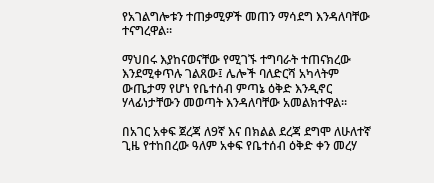የአገልግሎቱን ተጠቃሚዎች መጠን ማሳደግ እንዳለባቸው ተናግረዋል።

ማህበሩ እያከናወናቸው የሚገኙ ተግባራት ተጠናክረው እንደሚቀጥሉ ገልጸው፤ ሌሎች ባለድርሻ አካላትም ውጤታማ የሆነ የቤተሰብ ምጣኔ ዕቅድ እንዲኖር ሃላፊነታቸውን መወጣት እንዳለባቸው አመልክተዋል።

በአገር አቀፍ ጀረጃ ለ9ኛ እና በክልል ደረጃ ደግሞ ለሁለተኛ ጊዜ የተከበረው ዓለም አቀፍ የቤተሰብ ዕቅድ ቀን መረሃ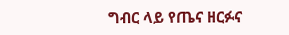ግብር ላይ የጤና ዘርፉና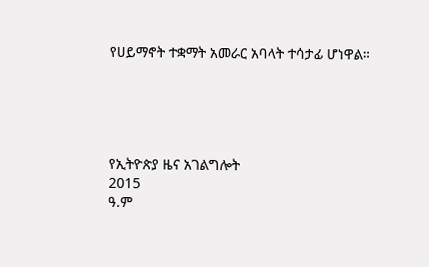የሀይማኖት ተቋማት አመራር አባላት ተሳታፊ ሆነዋል።





የኢትዮጵያ ዜና አገልግሎት
2015
ዓ.ም